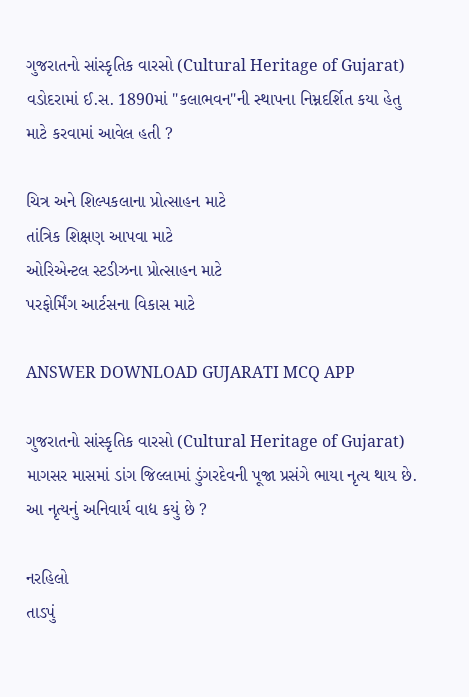ગુજરાતનો સાંસ્કૃતિક વારસો (Cultural Heritage of Gujarat)
વડોદરામાં ઈ.સ. 1890માં "કલાભવન"ની સ્થાપના નિમ્નદર્શિત કયા હેતુ માટે કરવામાં આવેલ હતી ?

ચિત્ર અને શિલ્પકલાના પ્રોત્સાહન માટે
તાંત્રિક શિક્ષણ આપવા માટે
ઓરિએન્ટલ સ્ટડીઝના પ્રોત્સાહન માટે
પરફોર્મિંગ આર્ટસના વિકાસ માટે

ANSWER DOWNLOAD GUJARATI MCQ APP

ગુજરાતનો સાંસ્કૃતિક વારસો (Cultural Heritage of Gujarat)
માગસર માસમાં ડાંગ જિલ્લામાં ડુંગરદેવની પૂજા પ્રસંગે ભાયા નૃત્ય થાય છે. આ નૃત્યનું અનિવાર્ય વાદ્ય કયું છે ?

નરહિલો
તાડપું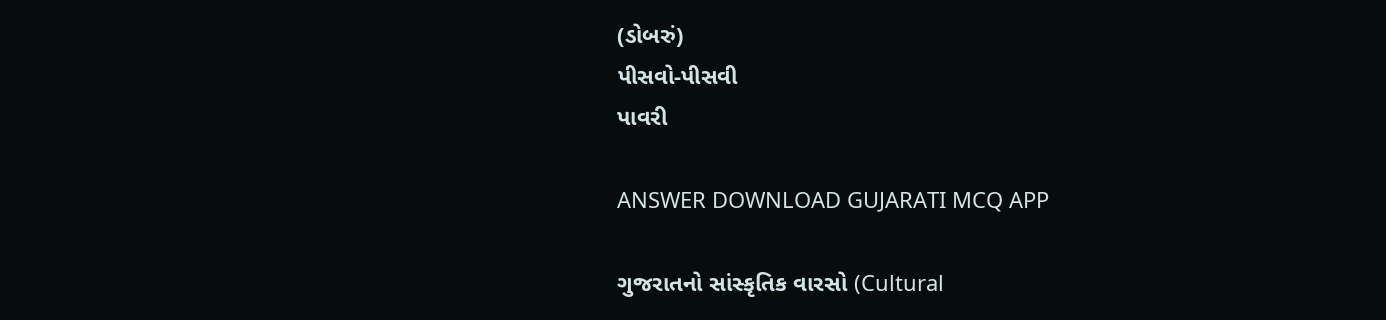(ડોબરું)
પીસવો-પીસવી
પાવરી

ANSWER DOWNLOAD GUJARATI MCQ APP

ગુજરાતનો સાંસ્કૃતિક વારસો (Cultural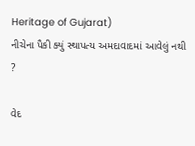Heritage of Gujarat)
નીચેના પૈકી ક્યું સ્થાપત્ય અમદાવાદમાં આવેલું નથી ?

વેદ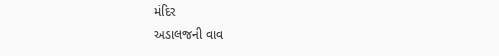મંદિર
અડાલજની વાવ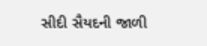સીદી સૈયદની જાળી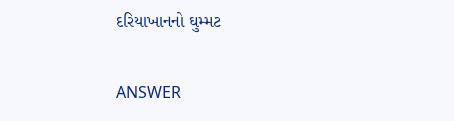દરિયાખાનનો ઘુમ્મટ

ANSWER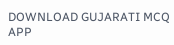DOWNLOAD GUJARATI MCQ APP